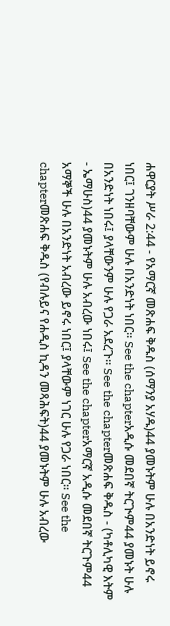ሐዋርያት ሥራ 2:44 - የአማርኛ መጽሐፍ ቅዱስ (ሰማንያ አሃዱ)44 ያመኑትም ሁሉ በአንድነት ይኖሩ ነበር፤ ገንዘባቸውም ሁሉ በአንድነት ነበር። See the chapterአዲሱ መደበኛ ትርጒም44 ያመኑት ሁሉ በአንድነት ነበሩ፤ ያላቸውንም ሁሉ የጋራ አደረጉ። See the chapterመጽሐፍ ቅዱስ - (ካቶሊካዊ እትም - ኤማሁስ)44 ያመኑትም ሁሉ አብረው ነበሩ፤ See the chapterአማርኛ አዲሱ መደበኛ ትርጉም44 አማኞች ሁሉ በአንድነት አብረው ይኖሩ ነበር፤ ያላቸውም ነገር ሁሉ የጋራ ነበር። See the chapterመጽሐፍ ቅዱስ (የብሉይና የሐዲስ ኪዳን መጻሕፍት)44 ያመኑትም ሁሉ አብረው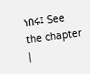ነበሩ፤ See the chapter |